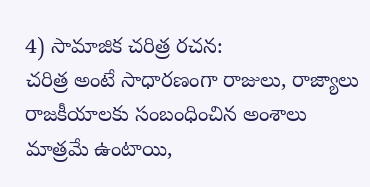4) సామాజిక చరిత్ర రచన:
చరిత్ర అంటే సాధారణంగా రాజులు, రాజ్యాలు రాజకీయాలకు సంబంధించిన అంశాలు మాత్రమే ఉంటాయి,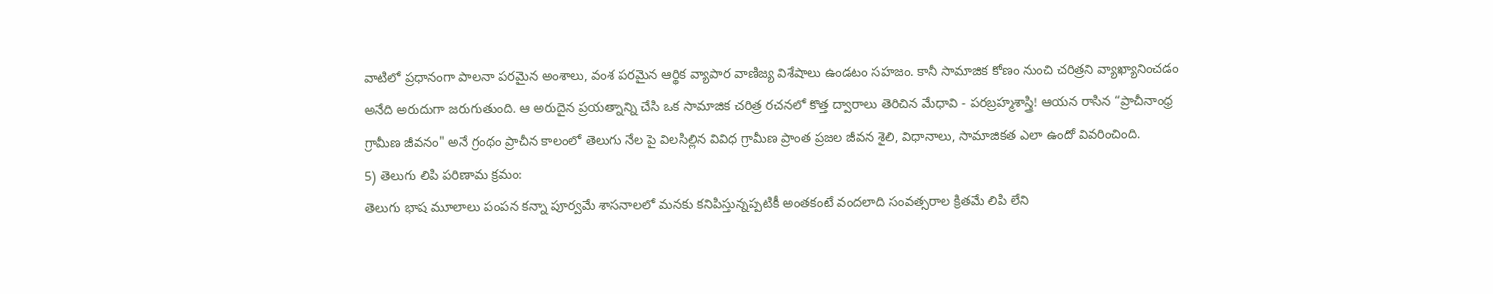వాటిలో ప్రధానంగా పాలనా పరమైన అంశాలు, వంశ పరమైన ఆర్థిక వ్యాపార వాణిజ్య విశేషాలు ఉండటం సహజం. కానీ సామాజిక కోణం నుంచి చరిత్రని వ్యాఖ్యానించడం అనేది అరుదుగా జరుగుతుంది. ఆ అరుదైన ప్రయత్నాన్ని చేసి ఒక సామాజిక చరిత్ర రచనలో కొత్త ద్వారాలు తెరిచిన మేధావి - పరబ్రహ్మశాస్త్రి! ఆయన రాసిన “ప్రాచీనాంధ్ర గ్రామీణ జీవనం" అనే గ్రంథం ప్రాచీన కాలంలో తెలుగు నేల పై విలసిల్లిన వివిధ గ్రామీణ ప్రాంత ప్రజల జీవన శైలి, విధానాలు, సామాజికత ఎలా ఉందో వివరించింది.
5) తెలుగు లిపి పరిణామ క్రమం:
తెలుగు భాష మూలాలు పంపన కన్నా పూర్వమే శాసనాలలో మనకు కనిపిస్తున్నప్పటికీ అంతకంటే వందలాది సంవత్సరాల క్రితమే లిపి లేని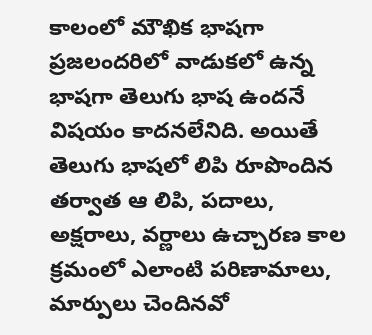కాలంలో మౌఖిక భాషగా ప్రజలందరిలో వాడుకలో ఉన్న భాషగా తెలుగు భాష ఉందనే విషయం కాదనలేనిది. అయితే తెలుగు భాషలో లిపి రూపొందిన తర్వాత ఆ లిపి, పదాలు, అక్షరాలు, వర్ణాలు ఉచ్చారణ కాల క్రమంలో ఎలాంటి పరిణామాలు, మార్పులు చెందినవో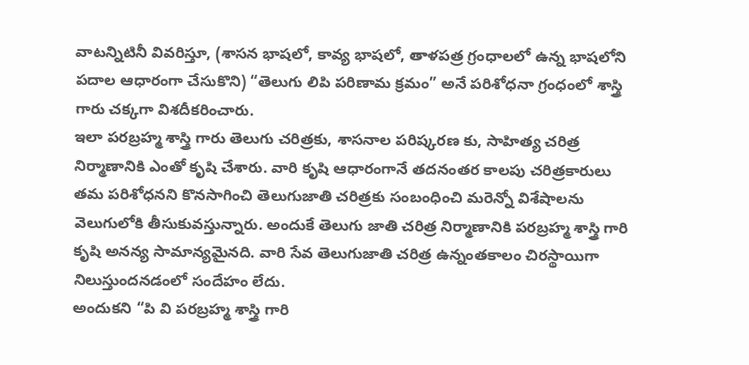వాటన్నిటినీ వివరిస్తూ, (శాసన భాషలో, కావ్య భాషలో, తాళపత్ర గ్రంధాలలో ఉన్న భాషలోని పదాల ఆధారంగా చేసుకొని) “తెలుగు లిపి పరిణామ క్రమం” అనే పరిశోధనా గ్రంధంలో శాస్త్రి గారు చక్కగా విశదీకరించారు.
ఇలా పరబ్రహ్మ శాస్త్రి గారు తెలుగు చరిత్రకు, శాసనాల పరిష్కరణ కు, సాహిత్య చరిత్ర నిర్మాణానికి ఎంతో కృషి చేశారు. వారి కృషి ఆధారంగానే తదనంతర కాలపు చరిత్రకారులు తమ పరిశోధనని కొనసాగించి తెలుగుజాతి చరిత్రకు సంబంధించి మరెన్నో విశేషాలను వెలుగులోకి తీసుకువస్తున్నారు. అందుకే తెలుగు జాతి చరిత్ర నిర్మాణానికి పరబ్రహ్మ శాస్త్రి గారి కృషి అనన్య సామాన్యమైనది. వారి సేవ తెలుగుజాతి చరిత్ర ఉన్నంతకాలం చిరస్థాయిగా నిలుస్తుందనడంలో సందేహం లేదు.
అందుకని “పి వి పరబ్రహ్మ శాస్త్రి గారి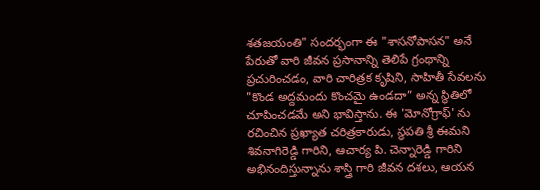శతజయంతి" సందర్భంగా ఈ "శాసనోపాసన" అనే పేరుతో వారి జీవన ప్రసానాన్ని తెలిపే గ్రంథాన్ని ప్రచురించడం, వారి చారిత్రక కృషిని, సాహితీ సేవలను "కొండ అద్దమందు కొంచమై ఉండదా” అన్న స్థితిలో చూపించడమే అని భావిస్తాను. ఈ 'మోనోగ్రాఫ్' ను రచించిన ప్రఖ్యాత చరిత్రకారుడు, స్థపతి శ్రీ ఈమని శివనాగిరెడ్డి గారిని, ఆచార్య పి. చెన్నారెడ్డి గారిని అభినందిస్తున్నాను శాస్త్రి గారి జీవన దశలు, ఆయన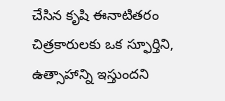చేసిన కృషి ఈనాటితరం చిత్రకారులకు ఒక స్ఫూర్తిని, ఉత్సాహాన్ని ఇస్తుందని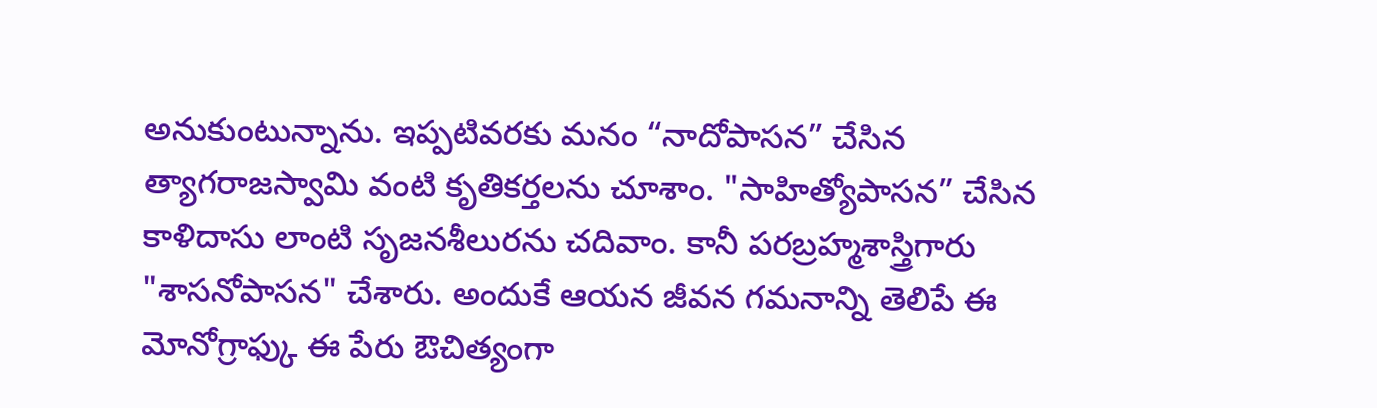అనుకుంటున్నాను. ఇప్పటివరకు మనం “నాదోపాసన” చేసిన త్యాగరాజస్వామి వంటి కృతికర్తలను చూశాం. "సాహిత్యోపాసన” చేసిన కాళిదాసు లాంటి సృజనశీలురను చదివాం. కానీ పరబ్రహ్మశాస్త్రిగారు "శాసనోపాసన" చేశారు. అందుకే ఆయన జీవన గమనాన్ని తెలిపే ఈ మోనోగ్రాఫ్కు ఈ పేరు ఔచిత్యంగా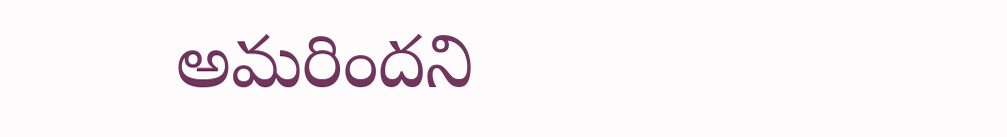అమరిందని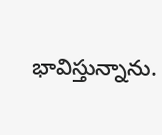భావిస్తున్నాను.